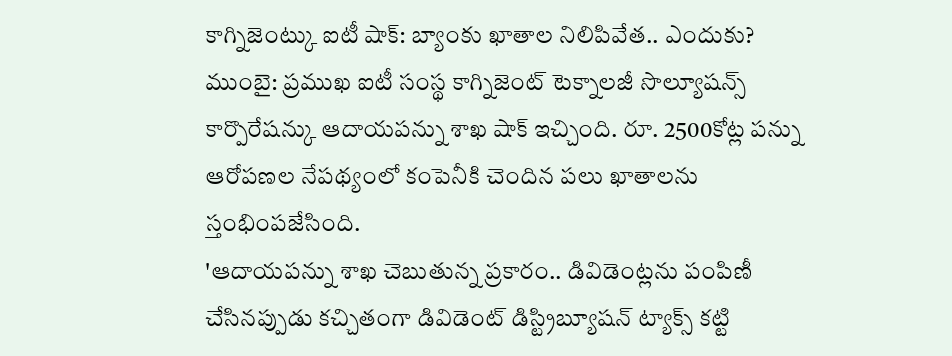కాగ్నిజెంట్కు ఐటీ షాక్: బ్యాంకు ఖాతాల నిలిపివేత.. ఎందుకు?
ముంబై: ప్రముఖ ఐటీ సంస్థ కాగ్నిజెంట్ టెక్నాలజీ సొల్యూషన్స్ కార్పొరేషన్కు ఆదాయపన్ను శాఖ షాక్ ఇచ్చింది. రూ. 2500కోట్ల పన్ను ఆరోపణల నేపథ్యంలో కంపెనీకి చెందిన పలు ఖాతాలను స్తంభింపజేసింది.
'ఆదాయపన్ను శాఖ చెబుతున్న ప్రకారం.. డివిడెంట్లను పంపిణీ చేసినప్పుడు కచ్చితంగా డివిడెంట్ డిస్ట్రిబ్యూషన్ ట్యాక్స్ కట్టి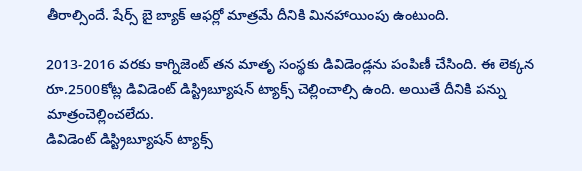తీరాల్సిందే. షేర్స్ బై బ్యాక్ ఆఫర్లో మాత్రమే దీనికి మినహాయింపు ఉంటుంది.

2013-2016 వరకు కాగ్నిజెంట్ తన మాతృ సంస్థకు డివిడెండ్లను పంపిణీ చేసింది. ఈ లెక్కన రూ.2500కోట్ల డివిడెంట్ డిస్ట్రిబ్యూషన్ ట్యాక్స్ చెల్లించాల్సి ఉంది. అయితే దీనికి పన్ను మాత్రంచెల్లించలేదు.
డివిడెంట్ డిస్ట్రిబ్యూషన్ ట్యాక్స్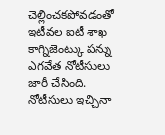చెల్లించకపోవడంతో ఇటీవల ఐటీ శాఖ కాగ్నిజెంట్కు పన్ను ఎగవేత నోటీసులు జారీ చేసింది. నోటీసులు ఇచ్చినా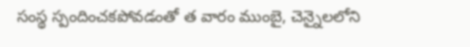సంస్థ స్పందించకపోవడంతో త వారం ముంబై, చెన్నైలలోని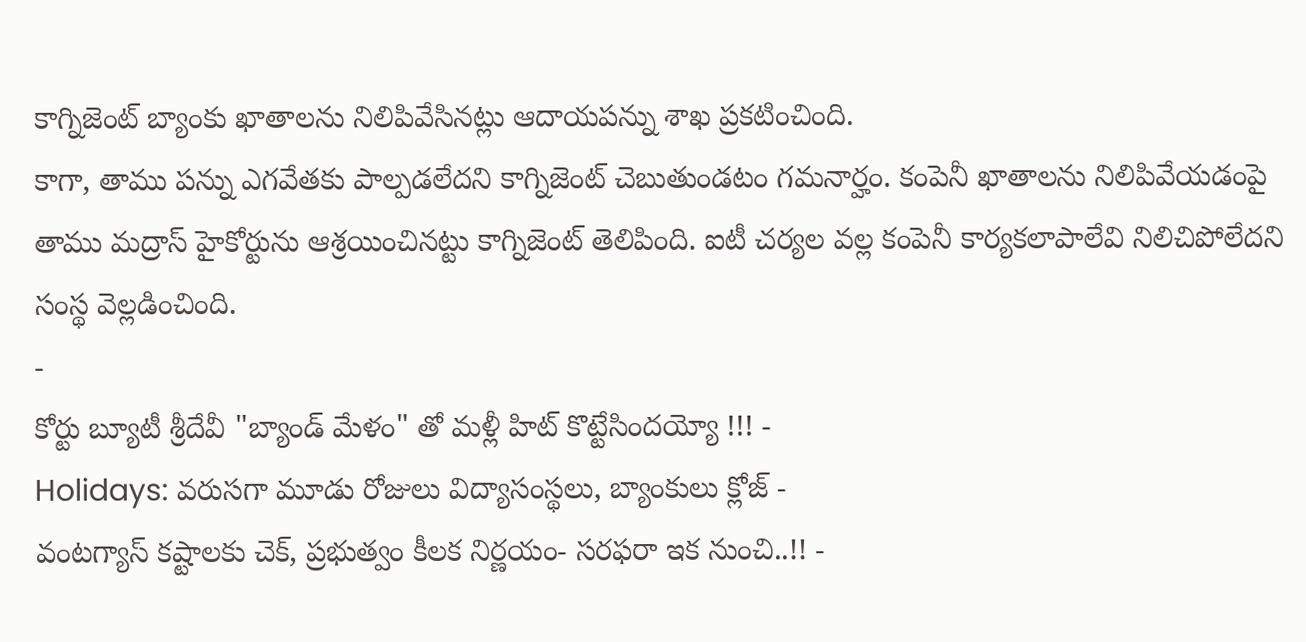కాగ్నిజెంట్ బ్యాంకు ఖాతాలను నిలిపివేసినట్లు ఆదాయపన్ను శాఖ ప్రకటించింది.
కాగా, తాము పన్ను ఎగవేతకు పాల్పడలేదని కాగ్నిజెంట్ చెబుతుండటం గమనార్హం. కంపెనీ ఖాతాలను నిలిపివేయడంపై తాము మద్రాస్ హైకోర్టును ఆశ్రయించినట్టు కాగ్నిజెంట్ తెలిపింది. ఐటీ చర్యల వల్ల కంపెనీ కార్యకలాపాలేవి నిలిచిపోలేదని సంస్థ వెల్లడించింది.
-
కోర్టు బ్యూటీ శ్రీదేవీ "బ్యాండ్ మేళం" తో మళ్లీ హిట్ కొట్టేసిందయ్యో !!! -
Holidays: వరుసగా మూడు రోజులు విద్యాసంస్థలు, బ్యాంకులు క్లోజ్ -
వంటగ్యాస్ కష్టాలకు చెక్, ప్రభుత్వం కీలక నిర్ణయం- సరఫరా ఇక నుంచి..!! -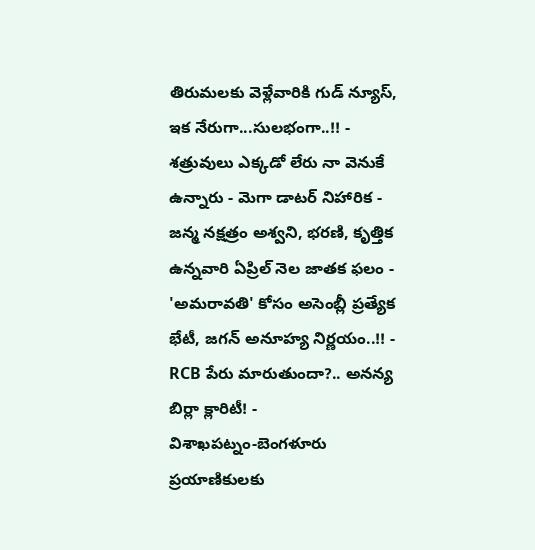తిరుమలకు వెళ్లేవారికి గుడ్ న్యూస్, ఇక నేరుగా...సులభంగా..!! -
శత్రువులు ఎక్కడో లేరు నా వెనుకే ఉన్నారు - మెగా డాటర్ నిహారిక -
జన్మ నక్షత్రం అశ్వని, భరణి, కృత్తిక ఉన్నవారి ఏప్రిల్ నెల జాతక ఫలం -
'అమరావతి' కోసం అసెంబ్లీ ప్రత్యేక భేటీ, జగన్ అనూహ్య నిర్ణయం..!! -
RCB పేరు మారుతుందా?.. అనన్య బిర్లా క్లారిటీ! -
విశాఖపట్నం-బెంగళూరు ప్రయాణికులకు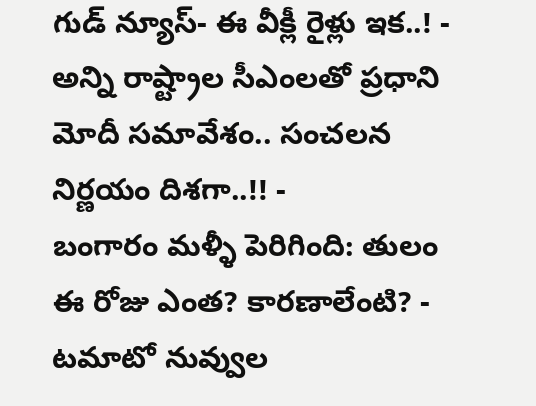గుడ్ న్యూస్- ఈ వీక్లీ రైళ్లు ఇక..! -
అన్ని రాష్ట్రాల సీఎంలతో ప్రధాని మోదీ సమావేశం.. సంచలన నిర్ణయం దిశగా..!! -
బంగారం మళ్ళీ పెరిగింది: తులం ఈ రోజు ఎంత? కారణాలేంటి? -
టమాటో నువ్వుల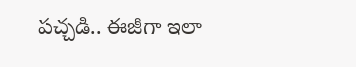పచ్చడి.. ఈజీగా ఇలా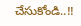చేసుకోండి..!!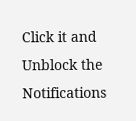Click it and Unblock the Notifications